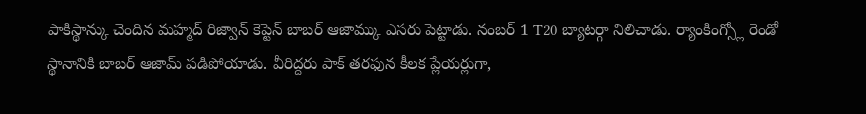పాకిస్థాన్కు చెందిన మహ్మద్ రిజ్వాన్ కెప్టెన్ బాబర్ ఆజామ్కు ఎసరు పెట్టాడు. నంబర్ 1 T20 బ్యాటర్గా నిలిచాడు. ర్యాంకింగ్స్లో రెండో స్థానానికి బాబర్ ఆజామ్ పడిపోయాడు. వీరిద్దరు పాక్ తరఫున కీలక ప్లేయర్లుగా,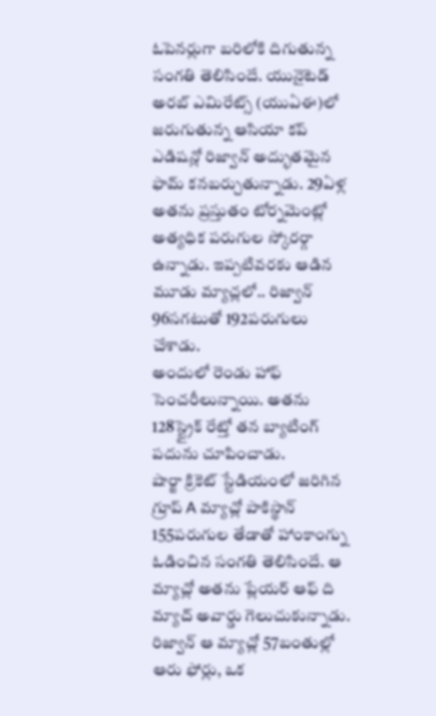ఓపెనర్లుగా బరిలోకి దిగుతున్న సంగతి తెలిసిందే. యునైటెడ్ అరబ్ ఎమిరేట్స్ (యుఏఈ)లో జరుగుతున్న ఆసియా కప్ ఎడిషన్లో రిజ్వాన్ అద్భుతమైన ఫామ్ కనబర్చుతున్నాడు. 29ఏళ్ల అతను ప్రస్తుతం టోర్నమెంట్లో అత్యధిక పరుగుల స్కోరర్గా ఉన్నాడు. ఇప్పటివరకు ఆడిన మూడు మ్యాచ్లలో.. రిజ్వాన్ 96సగటుతో 192పరుగులు చేశాడు.
అందులో రెండు హాఫ్ సెంచరీలున్నాయి. అతను 128స్ట్రైక్ రేట్తో తన బ్యాటింగ్ పదును చూపించాడు.
షార్జా క్రికెట్ స్టేడియంలో జరిగిన గ్రూప్ A మ్యాచ్లో పాకిస్థాన్ 155పరుగుల తేడాతో హాంకాంగ్ను ఓడించిన సంగతి తెలిసిందే. ఆ మ్యాచ్లో అతను ప్లేయర్ ఆఫ్ ది మ్యాచ్ అవార్డు గెలుచుకున్నాడు. రిజ్వాన్ ఆ మ్యాచ్లో 57బంతుల్లో ఆరు ఫోర్లు, ఒక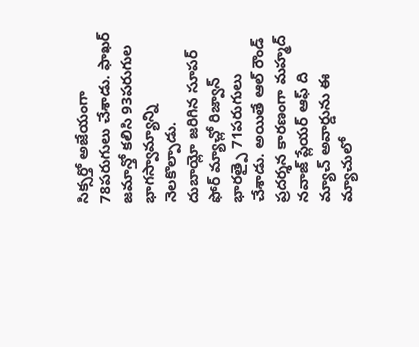సిక్సర్తో అజేయంగా 78పరుగులు చేశాడు. ఫాఖర్ జమాన్తో కలిసి 93పరుగుల భాగస్వామ్యాన్ని నెలకొల్పాడు.
దుబాయ్లో జరిగిన సూపర్ ఫోర్ మ్యాచ్లో రిజ్వాన్ భారత్పై 71పరుగులు చేశాడు. అయితే ఆల్ రౌండ్ ప్రదర్శన కారణంగా మహ్మద్ నవాజ్ ప్లేయర్ ఆఫ్ ది మ్యాచ్ అవార్డును ఈ మ్యాచులో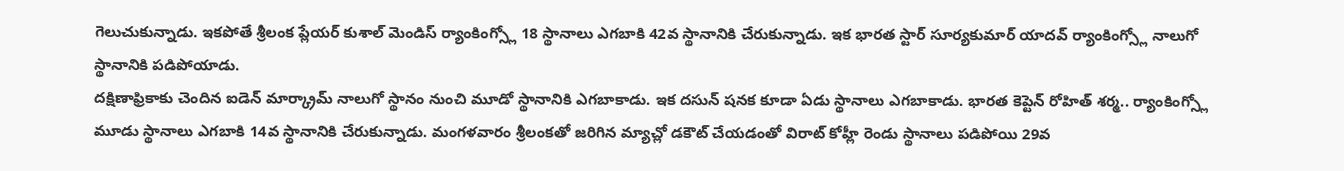గెలుచుకున్నాడు. ఇకపోతే శ్రీలంక ప్లేయర్ కుశాల్ మెండిస్ ర్యాంకింగ్స్లో 18 స్థానాలు ఎగబాకి 42వ స్థానానికి చేరుకున్నాడు. ఇక భారత స్టార్ సూర్యకుమార్ యాదవ్ ర్యాంకింగ్స్లో నాలుగో స్థానానికి పడిపోయాడు.
దక్షిణాఫ్రికాకు చెందిన ఐడెన్ మార్క్రామ్ నాలుగో స్థానం నుంచి మూడో స్థానానికి ఎగబాకాడు. ఇక దసున్ షనక కూడా ఏడు స్థానాలు ఎగబాకాడు. భారత కెప్టెన్ రోహిత్ శర్మ.. ర్యాంకింగ్స్లో మూడు స్థానాలు ఎగబాకి 14వ స్థానానికి చేరుకున్నాడు. మంగళవారం శ్రీలంకతో జరిగిన మ్యాచ్లో డకౌట్ చేయడంతో విరాట్ కోహ్లీ రెండు స్థానాలు పడిపోయి 29వ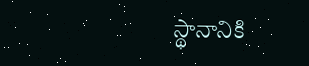స్థానానికి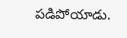పడిపోయాడు.